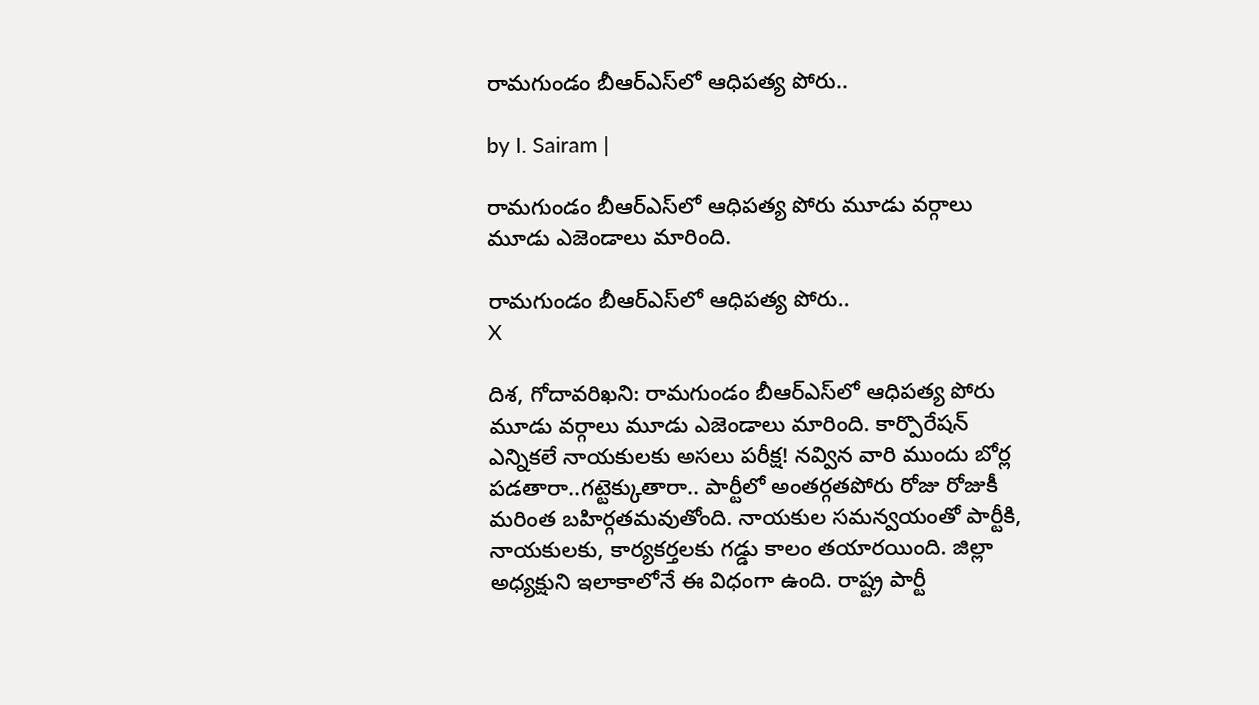రామగుండం బీఆర్‌ఎస్‌లో ఆధిపత్య పోరు..

by I. Sairam |

రామగుండం బీఆర్‌ఎస్‌లో ఆధిపత్య పోరు మూడు వర్గాలు మూడు ఎజెండాలు మారింది.

రామగుండం బీఆర్‌ఎస్‌లో ఆధిపత్య పోరు..
X

దిశ, గోదావరిఖని: రామగుండం బీఆర్‌ఎస్‌లో ఆధిపత్య పోరు మూడు వర్గాలు మూడు ఎజెండాలు మారింది. కార్పొరేషన్ ఎన్నికలే నాయకులకు అసలు పరీక్ష! నవ్విన వారి ముందు బోర్ల పడతారా..గట్టెక్కుతారా.. పార్టీలో అంతర్గతపోరు రోజు రోజుకీ మరింత బహిర్గతమవుతోంది. నాయకుల సమన్వయంతో పార్టీకి, నాయకులకు, కార్యకర్తలకు గడ్డు కాలం తయారయింది. జిల్లా అధ్యక్షుని ఇలాకాలోనే ఈ విధంగా ఉంది. రాష్ట్ర పార్టీ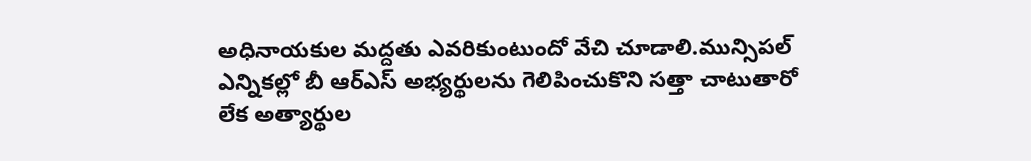అధినాయకుల మద్దతు ఎవరికుంటుందో వేచి చూడాలి.మున్సిపల్ ఎన్నికల్లో బీ ఆర్ఎస్ అభ్యర్థులను గెలిపించుకొని సత్తా చాటుతారో లేక అత్యార్థుల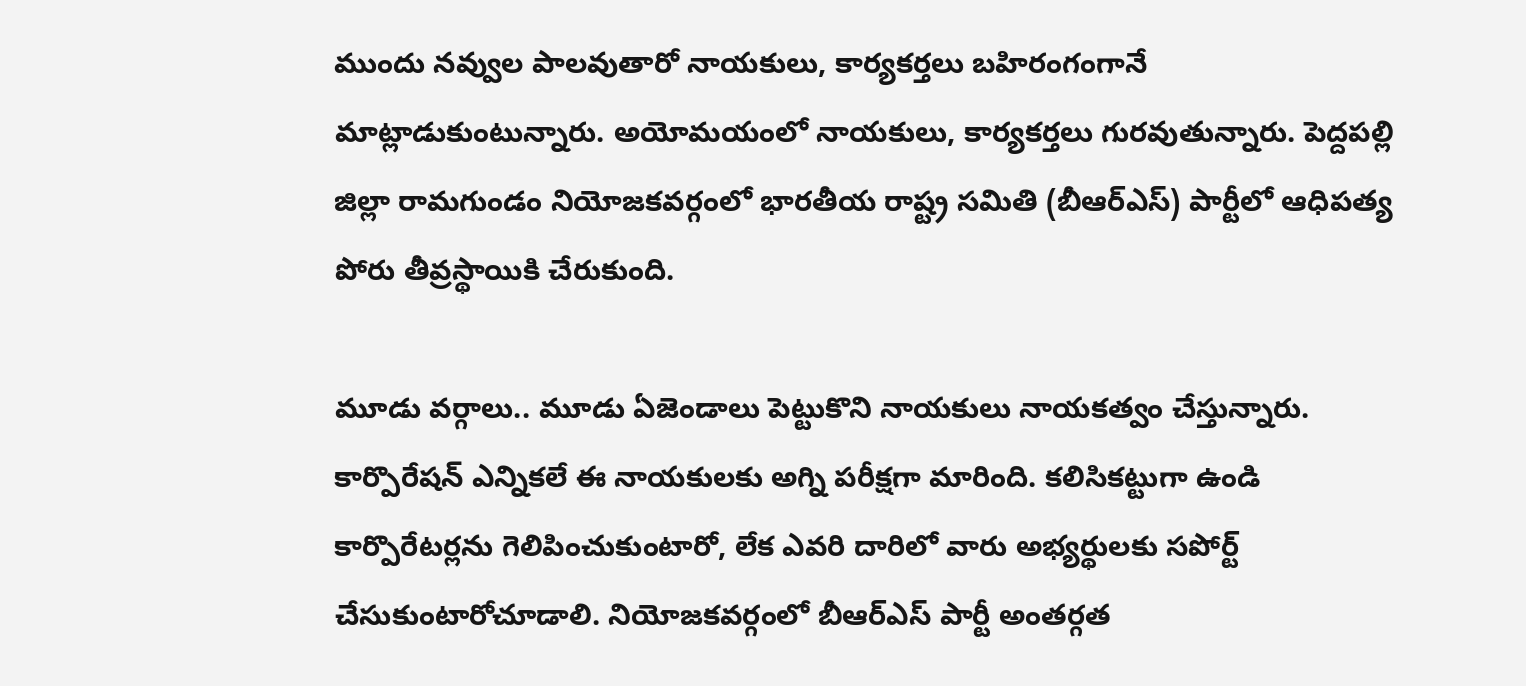ముందు నవ్వుల పాలవుతారో నాయకులు, కార్యకర్తలు బహిరంగంగానే మాట్లాడుకుంటున్నారు. అయోమయంలో నాయకులు, కార్యకర్తలు గురవుతున్నారు. పెద్దపల్లి జిల్లా రామగుండం నియోజకవర్గంలో భారతీయ రాష్ట్ర సమితి (బీఆర్‌ఎస్‌) పార్టీలో ఆధిపత్య పోరు తీవ్రస్థాయికి చేరుకుంది.

మూడు వర్గాలు.. మూడు ఏజెండాలు పెట్టుకొని నాయకులు నాయకత్వం చేస్తున్నారు. కార్పొరేషన్ ఎన్నికలే ఈ నాయకులకు అగ్ని పరీక్షగా మారింది. కలిసికట్టుగా ఉండి కార్పొరేటర్లను గెలిపించుకుంటారో, లేక ఎవరి దారిలో వారు అభ్యర్థులకు సపోర్ట్ చేసుకుంటారోచూడాలి. నియోజకవర్గంలో బీఆర్‌ఎస్ పార్టీ అంతర్గత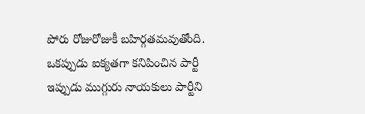పోరు రోజురోజుకీ బహిర్గతమవుతోంది. ఒకప్పుడు ఐక్యతగా కనిపించిన పార్టీ ఇప్పుడు ముగ్గురు నాయకులు పార్టీని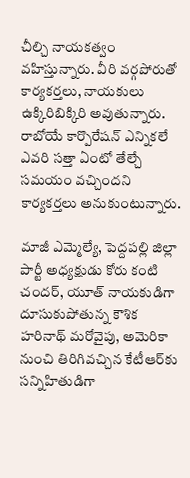చీల్చి నాయకత్వం వహిస్తున్నారు. వీరి వర్గపోరుతో కార్యకర్తలు, నాయకులు ఉక్కిరిబిక్కిరి అవుతున్నారు. రాబోయే కార్పొరేషన్ ఎన్నికలే ఎవరి సత్తా ఏంటో తేల్చే సమయం వచ్చిందని కార్యకర్తలు అనుకుంటున్నారు.

మాజీ ఎమ్మెల్యే, పెద్దపల్లి జిల్లా పార్టీ అధ్యక్షుడు కోరు కంటి చందర్, యూత్ నాయకుడిగా దూసుకుపోతున్న కౌశిక హరినాథ్ మరోవైపు, అమెరికా నుంచి తిరిగివచ్చిన కేటీఆర్‌కు సన్నిహితుడిగా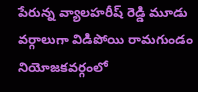పేరున్న వ్యాలహరీష్ రెడ్డి మూడు వర్గాలుగా విడిపోయి రామగుండం నియోజకవర్గంలో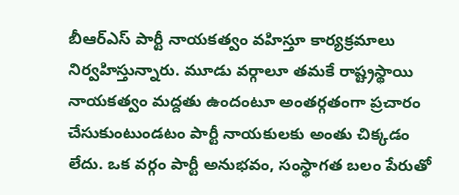బీఆర్ఎస్ పార్టీ నాయకత్వం వహిస్తూ కార్యక్రమాలు నిర్వహిస్తున్నారు. మూడు వర్గాలూ తమకే రాష్ట్రస్థాయి నాయకత్వం మద్దతు ఉందంటూ అంతర్గతంగా ప్రచారం చేసుకుంటుండటం పార్టీ నాయకులకు అంతు చిక్కడం లేదు. ఒక వర్గం పార్టీ అనుభవం, సంస్థాగత బలం పేరుతో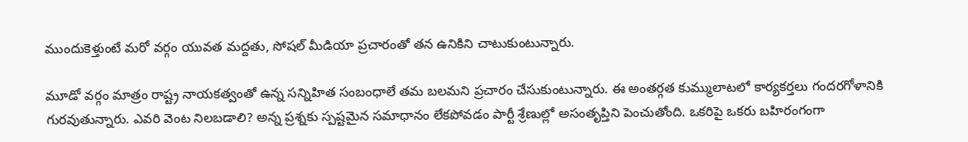ముందుకెళ్తుంటే మరో వర్గం యువత మద్దతు, సోషల్ మీడియా ప్రచారంతో తన ఉనికిని చాటుకుంటున్నారు.

మూడో వర్గం మాత్రం రాష్ట్ర నాయకత్వంతో ఉన్న సన్నిహిత సంబంధాలే తమ బలమని ప్రచారం చేసుకుంటున్నారు. ఈ అంతర్గత కుమ్ములాటలో కార్యకర్తలు గందరగోళానికి గురవుతున్నారు. ఎవరి వెంట నిలబడాలి? అన్న ప్రశ్నకు స్పష్టమైన సమాధానం లేకపోవడం పార్టీ శ్రేణుల్లో అసంతృప్తిని పెంచుతోంది. ఒకరిపై ఒకరు బహిరంగంగా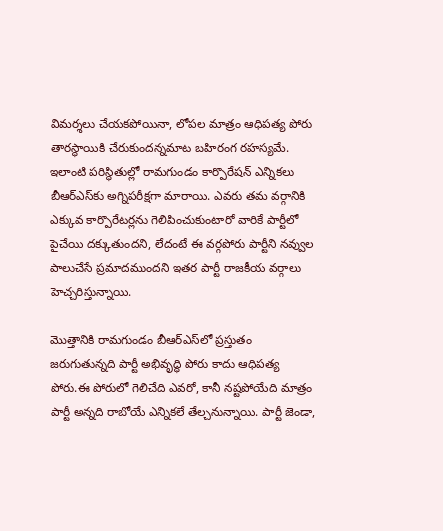విమర్శలు చేయకపోయినా, లోపల మాత్రం ఆధిపత్య పోరు తారస్థాయికి చేరుకుందన్నమాట బహిరంగ రహస్యమే. ఇలాంటి పరిస్థితుల్లో రామగుండం కార్పొరేషన్ ఎన్నికలు బీఆర్‌ఎస్‌కు అగ్నిపరీక్షగా మారాయి. ఎవరు తమ వర్గానికి ఎక్కువ కార్పొరేటర్లను గెలిపించుకుంటారో వారికే పార్టీలో పైచేయి దక్కుతుందని, లేదంటే ఈ వర్గపోరు పార్టీని నవ్వుల పాలుచేసే ప్రమాదముందని ఇతర పార్టీ రాజకీయ వర్గాలు హెచ్చరిస్తున్నాయి.

మొత్తానికి రామగుండం బీఆర్‌ఎస్‌లో ప్రస్తుతం జరుగుతున్నది పార్టీ అభివృద్ధి పోరు కాదు ఆధిపత్య పోరు.ఈ పోరులో గెలిచేది ఎవరో, కానీ నష్టపోయేది మాత్రం పార్టీ అన్నది రాబోయే ఎన్నికలే తేల్చనున్నాయి. పార్టీ జెండా,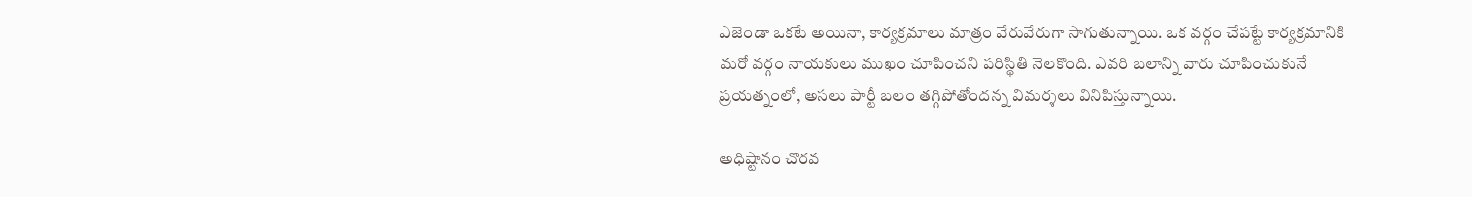ఎజెండా ఒకటే అయినా, కార్యక్రమాలు మాత్రం వేరువేరుగా సాగుతున్నాయి. ఒక వర్గం చేపట్టే కార్యక్రమానికి మరో వర్గం నాయకులు ముఖం చూపించని పరిస్థితి నెలకొంది. ఎవరి బలాన్ని వారు చూపించుకునే ప్రయత్నంలో, అసలు పార్టీ బలం తగ్గిపోతోందన్న విమర్శలు వినిపిస్తున్నాయి.

అధిష్టానం చొరవ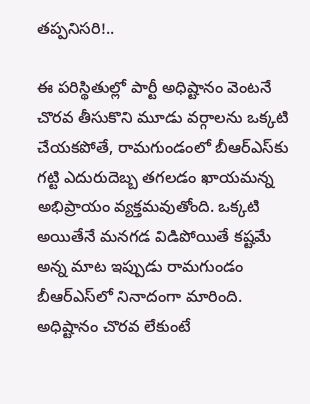తప్పనిసరి!..

ఈ పరిస్థితుల్లో పార్టీ అధిష్టానం వెంటనే చొరవ తీసుకొని మూడు వర్గాలను ఒక్కటి చేయకపోతే, రామగుండంలో బీఆర్‌ఎస్‌కు గట్టి ఎదురుదెబ్బ తగలడం ఖాయమన్న అభిప్రాయం వ్యక్తమవుతోంది. ఒక్కటి అయితేనే మనగడ విడిపోయితే కష్టమే అన్న మాట ఇప్పుడు రామగుండం బీఆర్‌ఎస్‌లో నినాదంగా మారింది. అధిష్టానం చొరవ లేకుంటే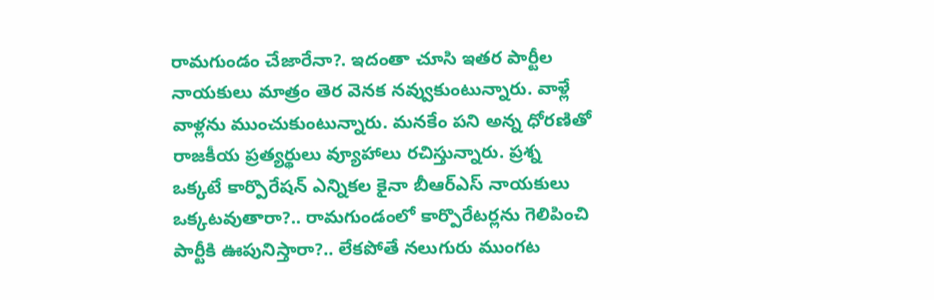రామగుండం చేజారేనా?. ఇదంతా చూసి ఇతర పార్టీల నాయకులు మాత్రం తెర వెనక నవ్వుకుంటున్నారు. వాళ్లే వాళ్లను ముంచుకుంటున్నారు. మనకేం పని అన్న ధోరణితో రాజకీయ ప్రత్యర్థులు వ్యూహాలు రచిస్తున్నారు. ప్రశ్న ఒక్కటే కార్పొరేషన్ ఎన్నికల కైనా బీఆర్ఎస్ నాయకులు ఒక్కటవుతారా?.. రామగుండంలో కార్పొరేటర్లను గెలిపించి పార్టీకి ఊపునిస్తారా?.. లేకపోతే నలుగురు ముంగట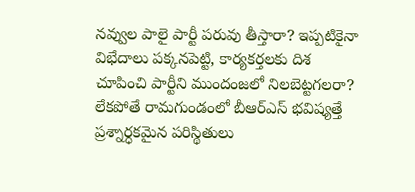నవ్వుల పాలై పార్టీ పరువు తీస్తారా? ఇప్పటికైనా విభేదాలు పక్కనపెట్టి, కార్యకర్తలకు దిశ చూపించి పార్టీని ముందంజలో నిలబెట్టగలరా? లేకపోతే రామగుండంలో బీఆర్ఎస్ భవిష్యత్తే ప్రశ్నార్ధకమైన పరిస్థితులు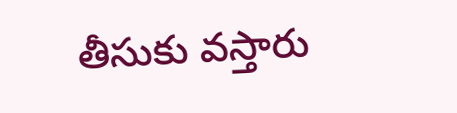తీసుకు వస్తారు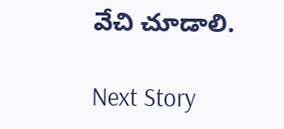వేచి చూడాలి.

Next Story